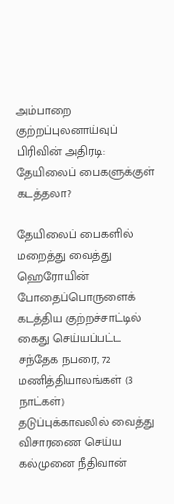அம்பாறை குற்றப்புலனாய்வுப் பிரிவின் அதிரடி: தேயிலைப் பைகளுக்குள் கடத்தலா?

தேயிலைப் பைகளில் மறைத்து வைத்து ஹெரோயின் போதைப்பொருளைக் கடத்திய குற்றச்சாட்டில் கைது செய்யப்பட்ட சந்தேக நபரை, 72 மணித்தியாலங்கள் (3 நாட்கள்) தடுப்புக்காவலில் வைத்து விசாரணை செய்ய கல்முனை நீதிவான்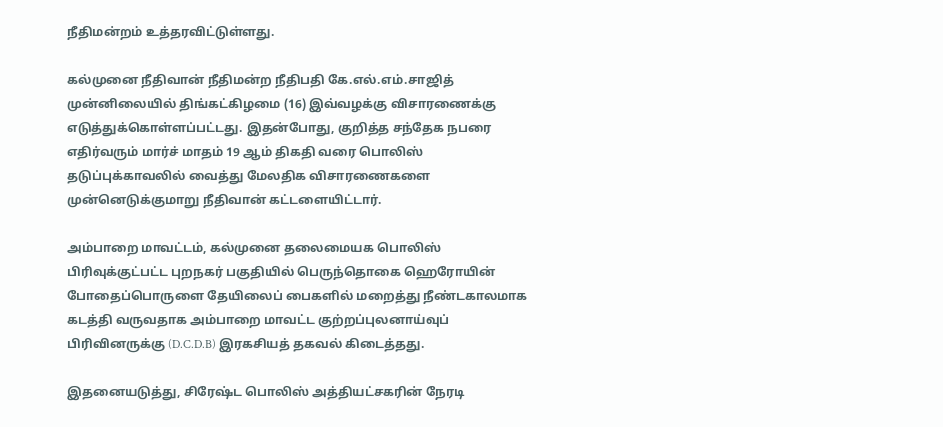நீதிமன்றம் உத்தரவிட்டுள்ளது.

கல்முனை நீதிவான் நீதிமன்ற நீதிபதி கே.எல்.எம்.சாஜித் முன்னிலையில் திங்கட்கிழமை (16) இவ்வழக்கு விசாரணைக்கு எடுத்துக்கொள்ளப்பட்டது. இதன்போது, குறித்த சந்தேக நபரை எதிர்வரும் மார்ச் மாதம் 19 ஆம் திகதி வரை பொலிஸ் தடுப்புக்காவலில் வைத்து மேலதிக விசாரணைகளை முன்னெடுக்குமாறு நீதிவான் கட்டளையிட்டார்.

அம்பாறை மாவட்டம், கல்முனை தலைமையக பொலிஸ் பிரிவுக்குட்பட்ட புறநகர் பகுதியில் பெருந்தொகை ஹெரோயின் போதைப்பொருளை தேயிலைப் பைகளில் மறைத்து நீண்டகாலமாக கடத்தி வருவதாக அம்பாறை மாவட்ட குற்றப்புலனாய்வுப் பிரிவினருக்கு (D.C.D.B) இரகசியத் தகவல் கிடைத்தது.

இதனையடுத்து, சிரேஷ்ட பொலிஸ் அத்தியட்சகரின் நேரடி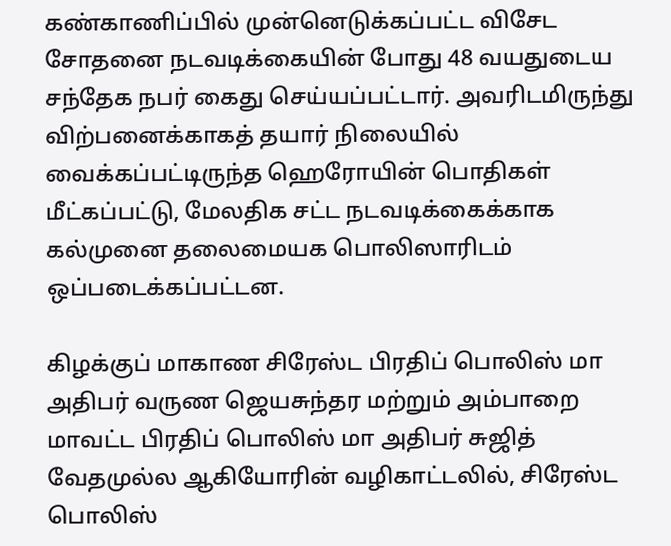கண்காணிப்பில் முன்னெடுக்கப்பட்ட விசேட சோதனை நடவடிக்கையின் போது 48 வயதுடைய சந்தேக நபர் கைது செய்யப்பட்டார். அவரிடமிருந்து விற்பனைக்காகத் தயார் நிலையில் வைக்கப்பட்டிருந்த ஹெரோயின் பொதிகள் மீட்கப்பட்டு, மேலதிக சட்ட நடவடிக்கைக்காக கல்முனை தலைமையக பொலிஸாரிடம் ஒப்படைக்கப்பட்டன.

கிழக்குப் மாகாண சிரேஸ்ட பிரதிப் பொலிஸ் மா அதிபர் வருண ஜெயசுந்தர மற்றும் அம்பாறை மாவட்ட பிரதிப் பொலிஸ் மா அதிபர் சுஜித் வேதமுல்ல ஆகியோரின் வழிகாட்டலில், சிரேஸ்ட பொலிஸ்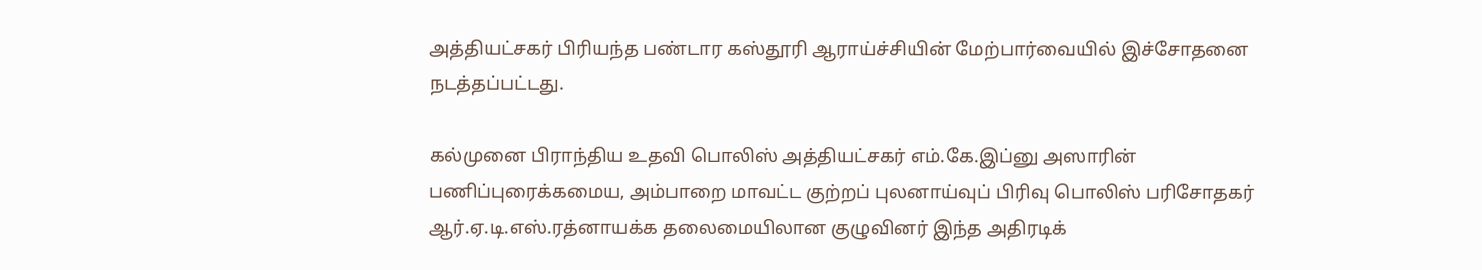அத்தியட்சகர் பிரியந்த பண்டார கஸ்தூரி ஆராய்ச்சியின் மேற்பார்வையில் இச்சோதனை நடத்தப்பட்டது.

கல்முனை பிராந்திய உதவி பொலிஸ் அத்தியட்சகர் எம்.கே.இப்னு அஸாரின் பணிப்புரைக்கமைய, அம்பாறை மாவட்ட குற்றப் புலனாய்வுப் பிரிவு பொலிஸ் பரிசோதகர் ஆர்.ஏ.டி.எஸ்.ரத்னாயக்க தலைமையிலான குழுவினர் இந்த அதிரடிக்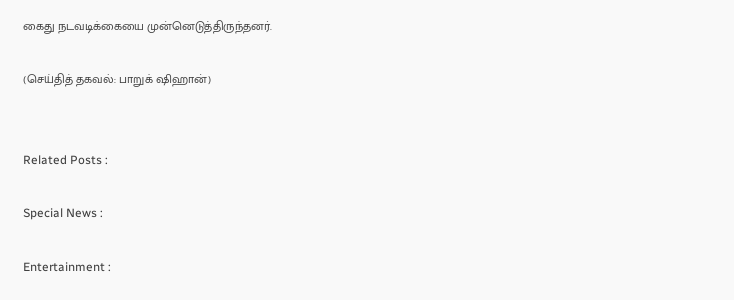கைது நடவடிக்கையை முன்னெடுத்திருந்தனர்.

(செய்தித் தகவல்: பாறுக் ஷிஹான்)


Related Posts :

Special News :

Entertainment :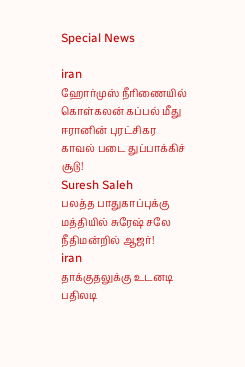Special News

iran
ஹோர்முஸ் நீரிணையில் கொள்கலன் கப்பல் மீது ஈரானின் புரட்சிகர காவல் படை துப்பாக்கிச் சூடு!
Suresh Saleh
பலத்த பாதுகாப்புக்கு மத்தியில் சுரேஷ் சலே நீதிமன்றில் ஆஜர்!
iran
தாக்குதலுக்கு உடனடி பதிலடி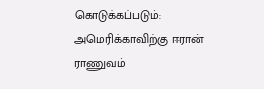கொடுக்கப்படும்: அமெரிக்காவிற்கு ஈரான் ராணுவம்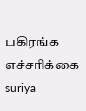பகிரங்க எச்சரிக்கை
suriya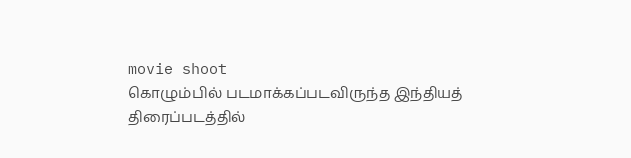movie shoot
கொழும்பில் படமாக்கப்படவிருந்த இந்தியத் திரைப்படத்தில்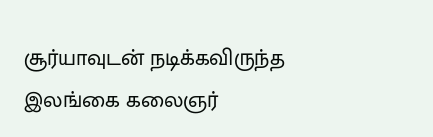சூர்யாவுடன் நடிக்கவிருந்த இலங்கை கலைஞர்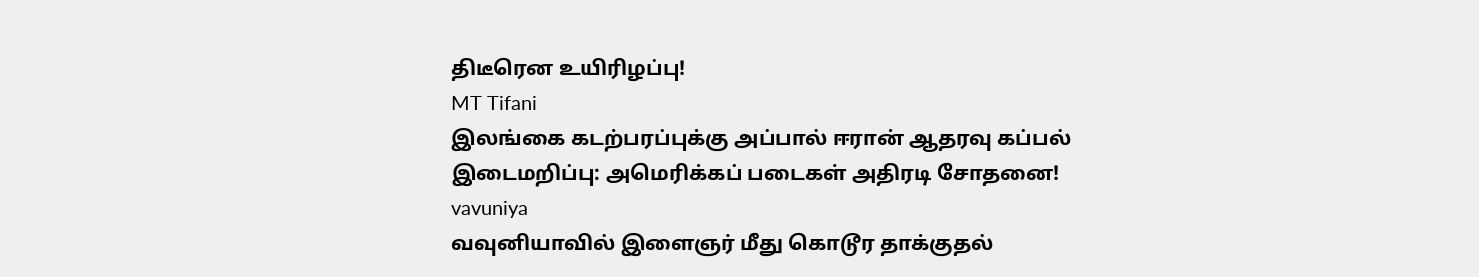திடீரென உயிரிழப்பு!
MT Tifani
இலங்கை கடற்பரப்புக்கு அப்பால் ஈரான் ஆதரவு கப்பல் இடைமறிப்பு: அமெரிக்கப் படைகள் அதிரடி சோதனை!
vavuniya
வவுனியாவில் இளைஞர் மீது கொடூர தாக்குதல்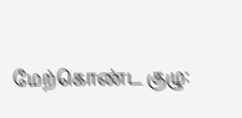மேற்கொண்ட குழு: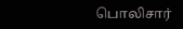பொலிசார்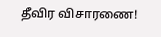தீவிர விசாரணை!